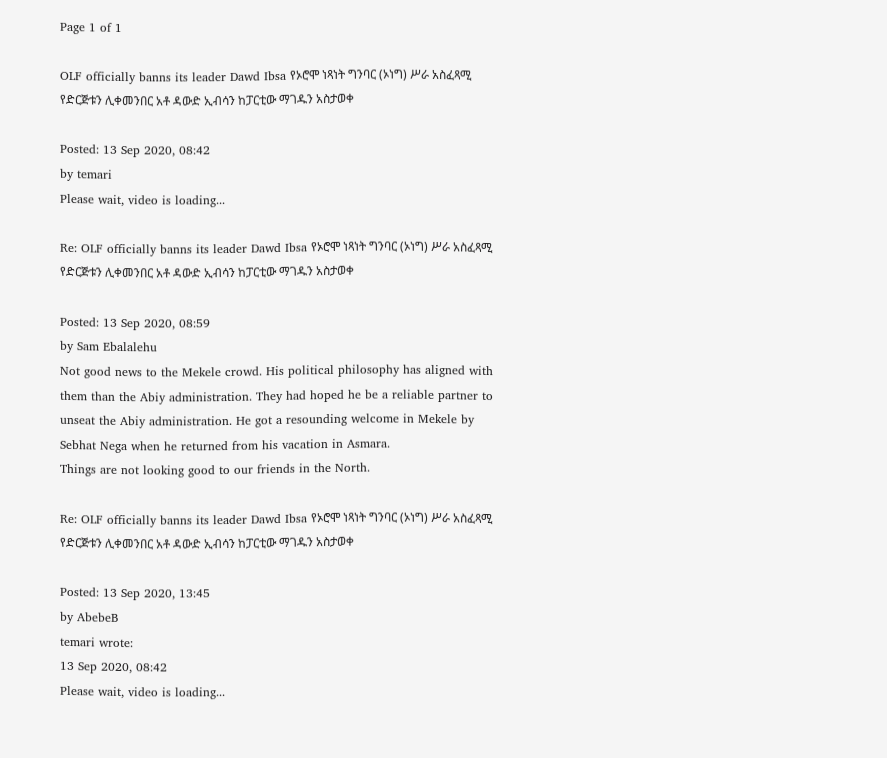Page 1 of 1

OLF officially banns its leader Dawd Ibsa የኦሮሞ ነጻነት ግንባር (ኦነግ) ሥራ አስፈጻሚ የድርጅቱን ሊቀመንበር አቶ ዳውድ ኢብሳን ከፓርቲው ማገዱን አስታወቀ

Posted: 13 Sep 2020, 08:42
by temari
Please wait, video is loading...

Re: OLF officially banns its leader Dawd Ibsa የኦሮሞ ነጻነት ግንባር (ኦነግ) ሥራ አስፈጻሚ የድርጅቱን ሊቀመንበር አቶ ዳውድ ኢብሳን ከፓርቲው ማገዱን አስታወቀ

Posted: 13 Sep 2020, 08:59
by Sam Ebalalehu
Not good news to the Mekele crowd. His political philosophy has aligned with them than the Abiy administration. They had hoped he be a reliable partner to unseat the Abiy administration. He got a resounding welcome in Mekele by Sebhat Nega when he returned from his vacation in Asmara.
Things are not looking good to our friends in the North.

Re: OLF officially banns its leader Dawd Ibsa የኦሮሞ ነጻነት ግንባር (ኦነግ) ሥራ አስፈጻሚ የድርጅቱን ሊቀመንበር አቶ ዳውድ ኢብሳን ከፓርቲው ማገዱን አስታወቀ

Posted: 13 Sep 2020, 13:45
by AbebeB
temari wrote:
13 Sep 2020, 08:42
Please wait, video is loading...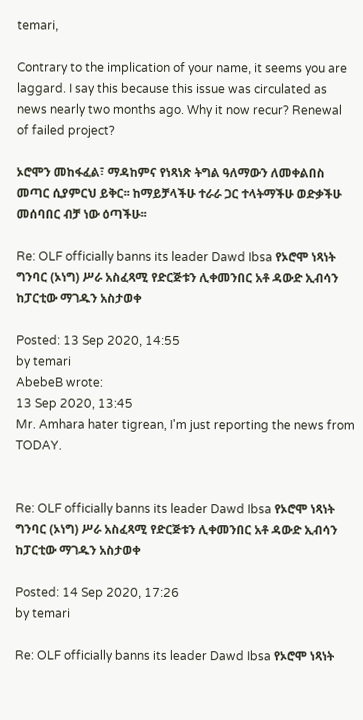temari,

Contrary to the implication of your name, it seems you are laggard. I say this because this issue was circulated as news nearly two months ago. Why it now recur? Renewal of failed project?

ኦሮሞን መከፋፈል፣ ማዳከምና የነጻነጽ ትግል ዓለማውን ለመቀልበስ መጣር ሲያምርህ ይቅር፡፡ ከማይቻላችሁ ተራራ ጋር ተላትማችሁ ወድቃችሁ መሰባበር ብቻ ነው ዕጣችሁ፡፡

Re: OLF officially banns its leader Dawd Ibsa የኦሮሞ ነጻነት ግንባር (ኦነግ) ሥራ አስፈጻሚ የድርጅቱን ሊቀመንበር አቶ ዳውድ ኢብሳን ከፓርቲው ማገዱን አስታወቀ

Posted: 13 Sep 2020, 14:55
by temari
AbebeB wrote:
13 Sep 2020, 13:45
Mr. Amhara hater tigrean, I'm just reporting the news from TODAY.


Re: OLF officially banns its leader Dawd Ibsa የኦሮሞ ነጻነት ግንባር (ኦነግ) ሥራ አስፈጻሚ የድርጅቱን ሊቀመንበር አቶ ዳውድ ኢብሳን ከፓርቲው ማገዱን አስታወቀ

Posted: 14 Sep 2020, 17:26
by temari

Re: OLF officially banns its leader Dawd Ibsa የኦሮሞ ነጻነት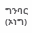ግንባር (ኦነግ)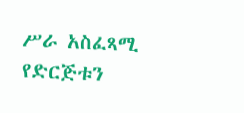ሥራ አስፈጻሚ የድርጅቱን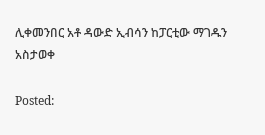ሊቀመንበር አቶ ዳውድ ኢብሳን ከፓርቲው ማገዱን አስታወቀ

Posted: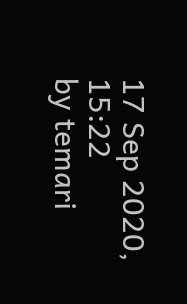17 Sep 2020, 15:22
by temari